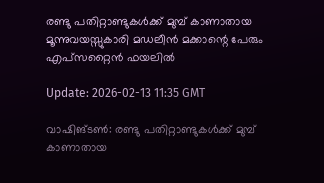രണ്ടു പതിറ്റാണ്ടുകള്‍ക്ക് മുമ്പ് കാണാതായ മൂന്നുവയസ്സുകാരി മഡലീന്‍ മക്കാന്റെ പേരും എപ്‌സറ്റൈന്‍ ഫയലില്‍

Update: 2026-02-13 11:35 GMT

വാഷിങ്ടണ്‍: രണ്ടു പതിറ്റാണ്ടുകള്‍ക്ക് മുമ്പ് കാണാതായ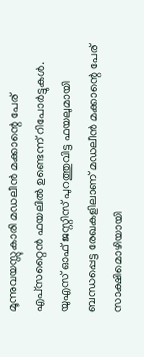മൂന്നുവയസ്സുകാരി മഡലീന്‍ മക്കാന്റെ പേര് എപ്‌സറ്റൈന്‍ ഫയലില്‍ ഉണ്ടെന്ന് റിപോര്‍ട്ടുകള്‍. യുഎസ് ഓഫ് ജസ്റ്റിസ് പുറത്തുവിട്ട ഫയലുമായി ബന്ധപ്പെട്ട രേഖകളിലാണ് മഡലീന്‍ മക്കാന്റെ പേര് സാക്ഷിമൊഴിയായി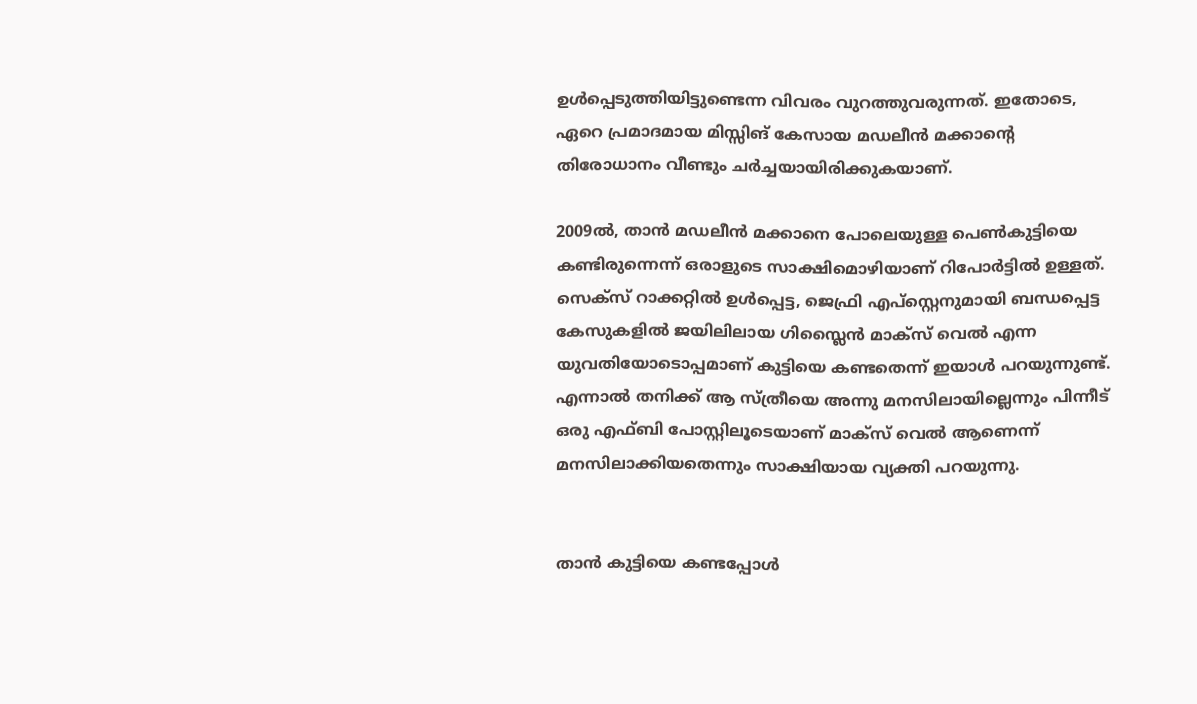ഉള്‍പ്പെടുത്തിയിട്ടുണ്ടെന്ന വിവരം വുറത്തുവരുന്നത്. ഇതോടെ, ഏറെ പ്രമാദമായ മിസ്സിങ് കേസായ മഡലീന്‍ മക്കാന്റെ തിരോധാനം വീണ്ടും ചര്‍ച്ചയായിരിക്കുകയാണ്.

2009ല്‍, താന്‍ മഡലീന്‍ മക്കാനെ പോലെയുള്ള പെണ്‍കുട്ടിയെ കണ്ടിരുന്നെന്ന് ഒരാളുടെ സാക്ഷിമൊഴിയാണ് റിപോര്‍ട്ടില്‍ ഉള്ളത്. സെക്‌സ് റാക്കറ്റില്‍ ഉള്‍പ്പെട്ട, ജെഫ്രി എപ്‌സ്റ്റെനുമായി ബന്ധപ്പെട്ട കേസുകളില്‍ ജയിലിലായ ഗിസ്ലൈന്‍ മാക്‌സ് വെല്‍ എന്ന യുവതിയോടൊപ്പമാണ് കുട്ടിയെ കണ്ടതെന്ന് ഇയാള്‍ പറയുന്നുണ്ട്. എന്നാല്‍ തനിക്ക് ആ സ്ത്രീയെ അന്നു മനസിലായില്ലെന്നും പിന്നീട് ഒരു എഫ്ബി പോസ്റ്റിലൂടെയാണ് മാക്‌സ് വെല്‍ ആണെന്ന് മനസിലാക്കിയതെന്നും സാക്ഷിയായ വ്യക്തി പറയുന്നു.


താന്‍ കുട്ടിയെ കണ്ടപ്പോള്‍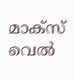മാക്‌സ് വെല്‍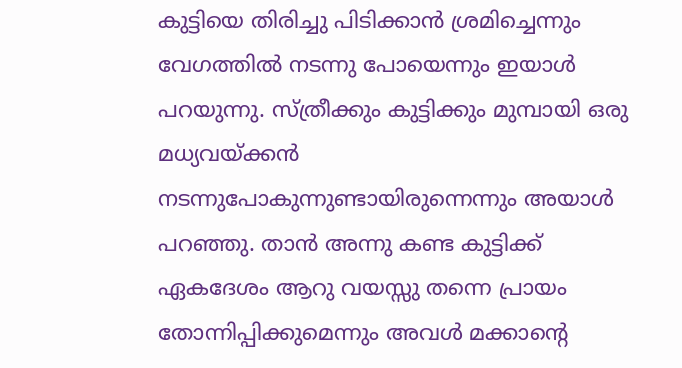കുട്ടിയെ തിരിച്ചു പിടിക്കാന്‍ ശ്രമിച്ചെന്നും വേഗത്തില്‍ നടന്നു പോയെന്നും ഇയാള്‍ പറയുന്നു. സ്ത്രീക്കും കുട്ടിക്കും മുമ്പായി ഒരു മധ്യവയ്ക്കന്‍ നടന്നുപോകുന്നുണ്ടായിരുന്നെന്നും അയാള്‍ പറഞ്ഞു. താന്‍ അന്നു കണ്ട കുട്ടിക്ക് ഏകദേശം ആറു വയസ്സു തന്നെ പ്രായം തോന്നിപ്പിക്കുമെന്നും അവള്‍ മക്കാന്റെ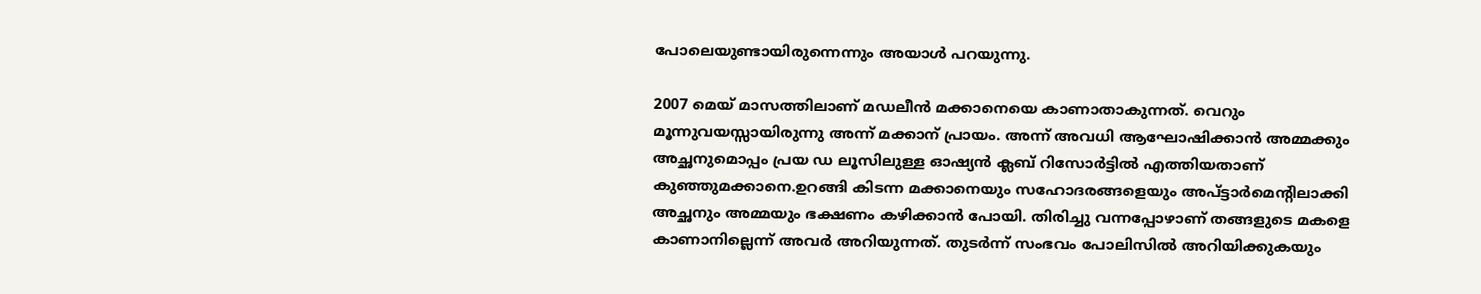പോലെയുണ്ടായിരുന്നെന്നും അയാള്‍ പറയുന്നു.

2007 മെയ് മാസത്തിലാണ് മഡലീന്‍ മക്കാനെയെ കാണാതാകുന്നത്. വെറും മൂന്നുവയസ്സായിരുന്നു അന്ന് മക്കാന് പ്രായം. അന്ന് അവധി ആഘോഷിക്കാന്‍ അമ്മക്കും അച്ഛനുമൊപ്പം പ്രയ ഡ ലൂസിലുള്ള ഓഷ്യന്‍ ക്ലബ് റിസോര്‍ട്ടില്‍ എത്തിയതാണ് കുഞ്ഞുമക്കാനെ.ഉറങ്ങി കിടന്ന മക്കാനെയും സഹോദരങ്ങളെയും അപ്ട്ടാര്‍മെന്റിലാക്കി അച്ഛനും അമ്മയും ഭക്ഷണം കഴിക്കാന്‍ പോയി. തിരിച്ചു വന്നപ്പോഴാണ് തങ്ങളുടെ മകളെ കാണാനില്ലെന്ന് അവര്‍ അറിയുന്നത്. തുടര്‍ന്ന് സംഭവം പോലിസില്‍ അറിയിക്കുകയും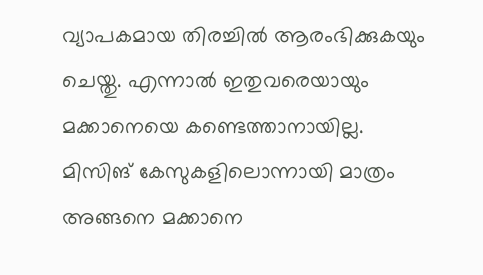വ്യാപകമായ തിരച്ചില്‍ ആരംഭിക്കുകയും ചെയ്തു. എന്നാല്‍ ഇതുവരെയായും മക്കാനെയെ കണ്ടെത്താനായില്ല. മിസിങ് കേസുകളിലൊന്നായി മാത്രം അങ്ങനെ മക്കാനെ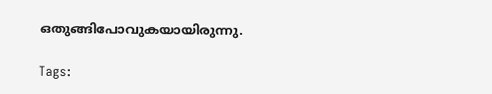ഒതുങ്ങിപോവുകയായിരുന്നു.

Tags: